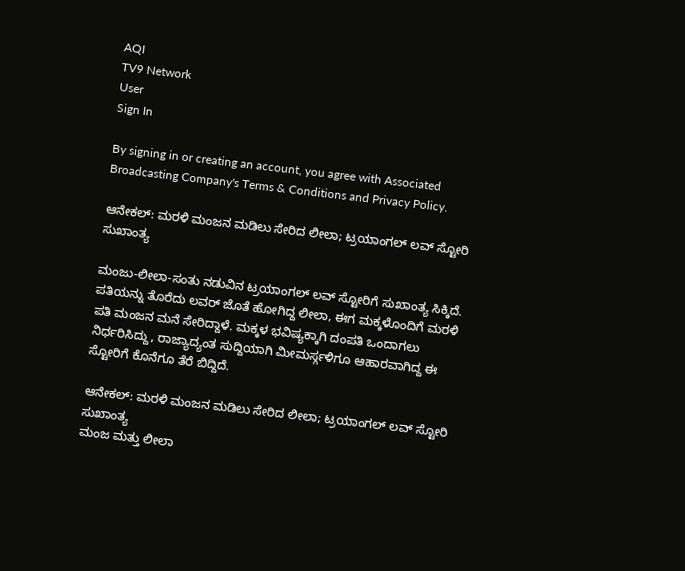AQI
TV9 Network
User
Sign In

By signing in or creating an account, you agree with Associated Broadcasting Company's Terms & Conditions and Privacy Policy.

ಆನೇಕಲ್: ಮರಳಿ ಮಂಜನ ಮಡಿಲು ಸೇರಿದ ಲೀಲಾ; ಟ್ರಯಾಂಗಲ್ ಲವ್ ಸ್ಟೋರಿ ಸುಖಾಂತ್ಯ

ಮಂಜು-ಲೀಲಾ-ಸಂತು ನಡುವಿನ ಟ್ರಯಾಂಗಲ್ ಲವ್ ಸ್ಟೋರಿಗೆ ಸುಖಾಂತ್ಯ ಸಿಕ್ಕಿದೆ. ಪತಿಯನ್ನು ತೊರೆದು ಲವರ್ ಜೊತೆ ಹೋಗಿದ್ದ ಲೀಲಾ, ಈಗ ಮಕ್ಕಳೊಂದಿಗೆ ಮರಳಿ ಪತಿ ಮಂಜನ ಮನೆ ಸೇರಿದ್ದಾಳೆ. ಮಕ್ಕಳ ಭವಿಷ್ಯಕ್ಕಾಗಿ ದಂಪತಿ ಒಂದಾಗಲು ನಿರ್ಧರಿಸಿದ್ದು, ರಾಜ್ಯಾದ್ಯಂತ ಸುದ್ದಿಯಾಗಿ ಮೀಮರ್ಸ್ಗಳಿಗೂ ಆಹಾರವಾಗಿದ್ದ ಈ ಸ್ಟೋರಿಗೆ ಕೊನೆಗೂ ತೆರೆ ಬಿದ್ದಿದೆ.

ಆನೇಕಲ್: ಮರಳಿ ಮಂಜನ ಮಡಿಲು ಸೇರಿದ ಲೀಲಾ; ಟ್ರಯಾಂಗಲ್ ಲವ್ ಸ್ಟೋರಿ ಸುಖಾಂತ್ಯ
ಮಂಜ ಮತ್ತು ಲೀಲಾ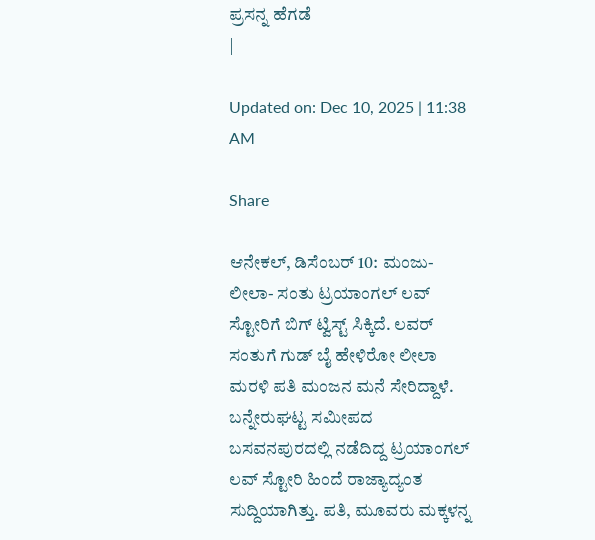ಪ್ರಸನ್ನ ಹೆಗಡೆ
|

Updated on: Dec 10, 2025 | 11:38 AM

Share

ಆನೇಕಲ್, ಡಿಸೆಂಬರ್ 10: ಮಂಜು-ಲೀಲಾ- ಸಂತು ಟ್ರಯಾಂಗಲ್ ಲವ್ ಸ್ಟೋರಿಗೆ ಬಿಗ್ ಟ್ವಿಸ್ಟ್ ಸಿಕ್ಕಿದೆ. ಲವರ್ ಸಂತುಗೆ ಗುಡ್ ಬೈ ಹೇಳಿರೋ ಲೀಲಾ ಮರಳಿ ಪತಿ ಮಂಜನ ಮನೆ ಸೇರಿದ್ದಾಳೆ. ಬನ್ನೇರುಘಟ್ಟ ಸಮೀಪದ ಬಸವನಪುರದಲ್ಲಿ ನಡೆದಿದ್ದ ಟ್ರಯಾಂಗಲ್ ಲವ್ ಸ್ಟೋರಿ ಹಿಂದೆ ರಾಜ್ಯಾದ್ಯಂತ ಸುದ್ದಿಯಾಗಿತ್ತು. ಪತಿ, ಮೂವರು ಮಕ್ಕಳನ್ನ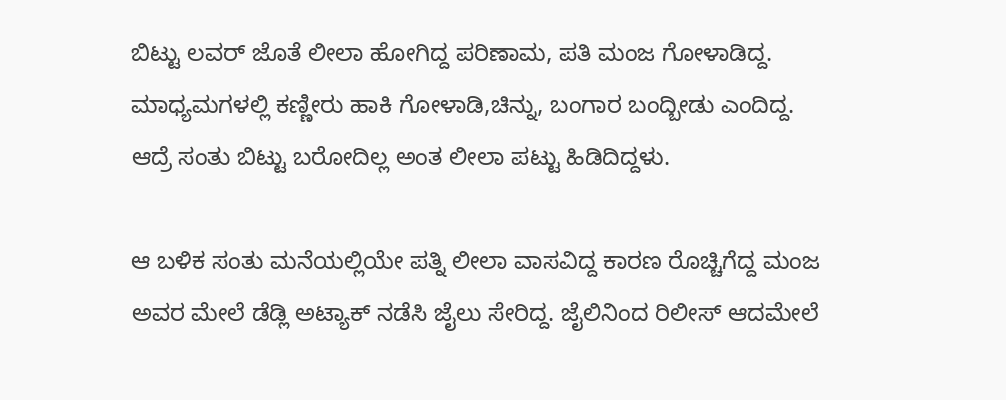ಬಿಟ್ಟು ಲವರ್ ಜೊತೆ ಲೀಲಾ ಹೋಗಿದ್ದ ಪರಿಣಾಮ, ಪತಿ ಮಂಜ ಗೋಳಾಡಿದ್ದ. ಮಾಧ್ಯಮಗಳಲ್ಲಿ ಕಣ್ಣೀರು ಹಾಕಿ ಗೋಳಾಡಿ,ಚಿನ್ನು, ಬಂಗಾರ ಬಂದ್ಬೀಡು ಎಂದಿದ್ದ. ಆದ್ರೆ ಸಂತು ಬಿಟ್ಟು ಬರೋದಿಲ್ಲ ಅಂತ ಲೀಲಾ ಪಟ್ಟು ಹಿಡಿದಿದ್ದಳು.

ಆ ಬಳಿಕ ಸಂತು ಮನೆಯಲ್ಲಿಯೇ ಪತ್ನಿ ಲೀಲಾ ವಾಸವಿದ್ದ ಕಾರಣ ರೊಚ್ಚಿಗೆದ್ದ ಮಂಜ ಅವರ ಮೇಲೆ ಡೆಡ್ಲಿ ಅಟ್ಯಾಕ್ ನಡೆಸಿ ಜೈಲು ಸೇರಿದ್ದ. ಜೈಲಿನಿಂದ ರಿಲೀಸ್ ಆದಮೇಲೆ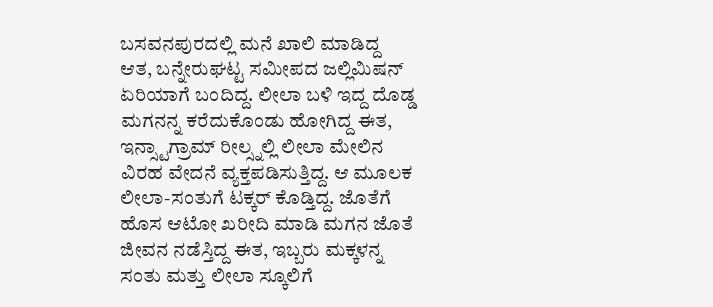ಬಸವನಪುರದಲ್ಲಿ ಮನೆ ಖಾಲಿ ಮಾಡಿದ್ದ ಆತ, ಬನ್ನೇರುಘಟ್ಟ ಸಮೀಪದ ಜಲ್ಲಿಮಿಷನ್ ಏರಿಯಾಗೆ ಬಂದಿದ್ದ. ಲೀಲಾ ಬಳಿ ಇದ್ದ ದೊಡ್ಡ ಮಗನನ್ನ ಕರೆದುಕೊಂಡು ಹೋಗಿದ್ದ ಈತ, ಇನ್ಸ್ಟಾಗ್ರಾಮ್ ರೀಲ್ಸ್ನಲ್ಲಿ ಲೀಲಾ ಮೇಲಿನ ವಿರಹ ವೇದನೆ ವ್ಯಕ್ತಪಡಿಸುತ್ತಿದ್ದ. ಆ ಮೂಲಕ ಲೀಲಾ-ಸಂತುಗೆ ಟಕ್ಕರ್ ಕೊಡ್ತಿದ್ದ. ಜೊತೆಗೆ ಹೊಸ ಆಟೋ ಖರೀದಿ ಮಾಡಿ ಮಗನ ಜೊತೆ ಜೀವನ ನಡೆಸ್ತಿದ್ದ ಈತ, ಇಬ್ಬರು ಮಕ್ಕಳನ್ನ ಸಂತು ಮತ್ತು ಲೀಲಾ ಸ್ಕೂಲಿಗೆ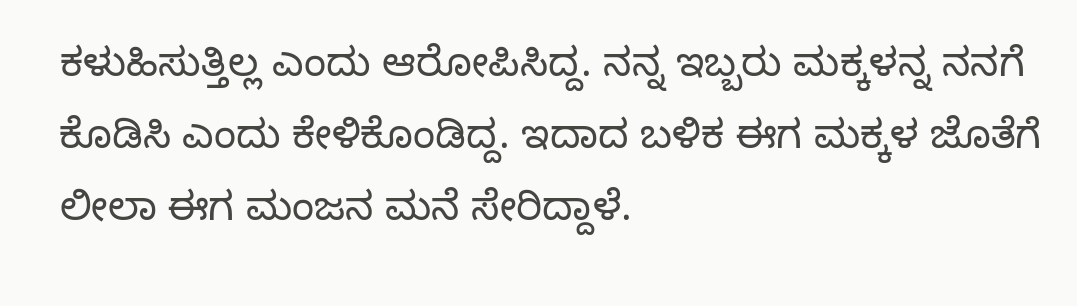ಕಳುಹಿಸುತ್ತಿಲ್ಲ ಎಂದು ಆರೋಪಿಸಿದ್ದ. ನನ್ನ ಇಬ್ಬರು ಮಕ್ಕಳನ್ನ ನನಗೆ ಕೊಡಿಸಿ ಎಂದು ಕೇಳಿಕೊಂಡಿದ್ದ. ಇದಾದ ಬಳಿಕ ಈಗ ಮಕ್ಕಳ ಜೊತೆಗೆ ಲೀಲಾ ಈಗ ಮಂಜನ ಮನೆ ಸೇರಿದ್ದಾಳೆ.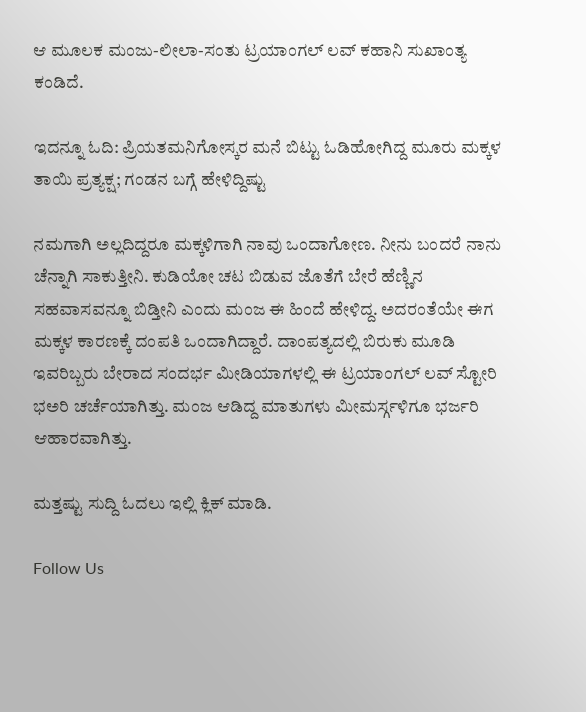ಆ ಮೂಲಕ ಮಂಜು-ಲೀಲಾ-ಸಂತು ಟ್ರಯಾಂಗಲ್ ಲವ್ ಕಹಾನಿ ಸುಖಾಂತ್ಯ ಕಂಡಿದೆ.

ಇದನ್ನೂ ಓದಿ: ಪ್ರಿಯತಮನಿಗೋಸ್ಕರ ಮನೆ ಬಿಟ್ಟು ಓಡಿಹೋಗಿದ್ದ ಮೂರು ಮಕ್ಕಳ ತಾಯಿ ಪ್ರತ್ಯಕ್ಷ; ಗಂಡನ ಬಗ್ಗೆ ಹೇಳಿದ್ದಿಷ್ಟು

ನಮಗಾಗಿ ಅಲ್ಲದಿದ್ದರೂ ಮಕ್ಕಳಿಗಾಗಿ ನಾವು ಒಂದಾಗೋಣ. ನೀನು ಬಂದರೆ ನಾನು ಚೆನ್ನಾಗಿ ಸಾಕುತ್ತೀನಿ. ಕುಡಿಯೋ ಚಟ ಬಿಡುವ ಜೊತೆಗೆ ಬೇರೆ ಹೆಣ್ಣಿನ ಸಹವಾಸವನ್ನೂ ಬಿಡ್ತೀನಿ ಎಂದು ಮಂಜ ಈ ಹಿಂದೆ ಹೇಳಿದ್ದ. ಅದರಂತೆಯೇ ಈಗ ಮಕ್ಕಳ ಕಾರಣಕ್ಕೆ ದಂಪತಿ ಒಂದಾಗಿದ್ದಾರೆ. ದಾಂಪತ್ಯದಲ್ಲಿ ಬಿರುಕು ಮೂಡಿ ಇವರಿಬ್ಬರು ಬೇರಾದ ಸಂದರ್ಭ ಮೀಡಿಯಾಗಳಲ್ಲಿ ಈ ಟ್ರಯಾಂಗಲ್ ಲವ್ ಸ್ಟೋರಿ ಭಅರಿ ಚರ್ಚೆಯಾಗಿತ್ತು. ಮಂಜ ಆಡಿದ್ದ ಮಾತುಗಳು ಮೀಮರ್ಸ್ಗಳಿಗೂ ಭರ್ಜರಿ ಆಹಾರವಾಗಿತ್ತು.

ಮತ್ತಷ್ಟು ಸುದ್ದಿ ಓದಲು ಇಲ್ಲಿ ಕ್ಲಿಕ್ ಮಾಡಿ.

Follow Us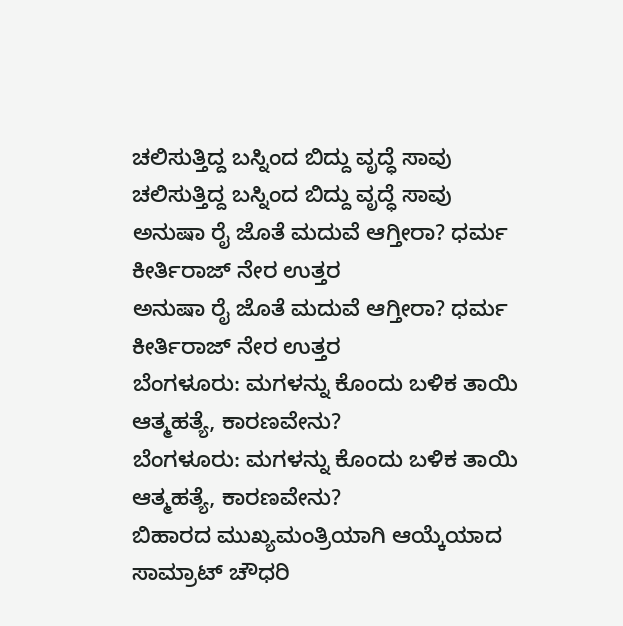ಚಲಿಸುತ್ತಿದ್ದ ಬಸ್ನಿಂದ ಬಿದ್ದು ವೃದ್ಧೆ ಸಾವು
ಚಲಿಸುತ್ತಿದ್ದ ಬಸ್ನಿಂದ ಬಿದ್ದು ವೃದ್ಧೆ ಸಾವು
ಅನುಷಾ ರೈ ಜೊತೆ ಮದುವೆ ಆಗ್ತೀರಾ? ಧರ್ಮ ಕೀರ್ತಿರಾಜ್ ನೇರ ಉತ್ತರ
ಅನುಷಾ ರೈ ಜೊತೆ ಮದುವೆ ಆಗ್ತೀರಾ? ಧರ್ಮ ಕೀರ್ತಿರಾಜ್ ನೇರ ಉತ್ತರ
ಬೆಂಗಳೂರು: ಮಗಳನ್ನು ಕೊಂದು ಬಳಿಕ ತಾಯಿ ಆತ್ಮಹತ್ಯೆ, ಕಾರಣವೇನು?
ಬೆಂಗಳೂರು: ಮಗಳನ್ನು ಕೊಂದು ಬಳಿಕ ತಾಯಿ ಆತ್ಮಹತ್ಯೆ, ಕಾರಣವೇನು?
ಬಿಹಾರದ ಮುಖ್ಯಮಂತ್ರಿಯಾಗಿ ಆಯ್ಕೆಯಾದ ಸಾಮ್ರಾಟ್ ಚೌಧರಿ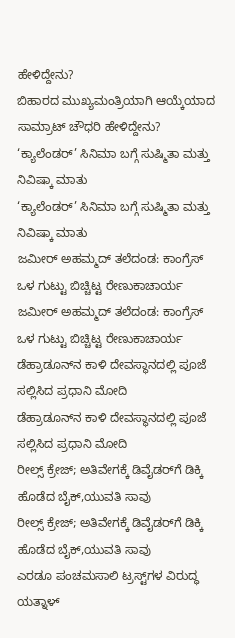ಹೇಳಿದ್ದೇನು?
ಬಿಹಾರದ ಮುಖ್ಯಮಂತ್ರಿಯಾಗಿ ಆಯ್ಕೆಯಾದ ಸಾಮ್ರಾಟ್ ಚೌಧರಿ ಹೇಳಿದ್ದೇನು?
‘ಕ್ಯಾಲೆಂಡರ್’ ಸಿನಿಮಾ ಬಗ್ಗೆ ಸುಷ್ಮಿತಾ ಮತ್ತು ನಿವಿಷ್ಕಾ ಮಾತು
‘ಕ್ಯಾಲೆಂಡರ್’ ಸಿನಿಮಾ ಬಗ್ಗೆ ಸುಷ್ಮಿತಾ ಮತ್ತು ನಿವಿಷ್ಕಾ ಮಾತು
ಜಮೀರ್‌ ಅಹಮ್ಮದ್ ತಲೆದಂಡ: ಕಾಂಗ್ರೆಸ್ ಒಳ ಗುಟ್ಟು ಬಿಚ್ಚಿಟ್ಟ ರೇಣುಕಾಚಾರ್ಯ
ಜಮೀರ್‌ ಅಹಮ್ಮದ್ ತಲೆದಂಡ: ಕಾಂಗ್ರೆಸ್ ಒಳ ಗುಟ್ಟು ಬಿಚ್ಚಿಟ್ಟ ರೇಣುಕಾಚಾರ್ಯ
ಡೆಹ್ರಾಡೂನ್‌ನ ಕಾಳಿ ದೇವಸ್ಥಾನದಲ್ಲಿ ಪೂಜೆ ಸಲ್ಲಿಸಿದ ಪ್ರಧಾನಿ ಮೋದಿ
ಡೆಹ್ರಾಡೂನ್‌ನ ಕಾಳಿ ದೇವಸ್ಥಾನದಲ್ಲಿ ಪೂಜೆ ಸಲ್ಲಿಸಿದ ಪ್ರಧಾನಿ ಮೋದಿ
ರೀಲ್ಸ್ ಕ್ರೇಜ್; ಅತಿವೇಗಕ್ಕೆ ಡಿವೈಡರ್‌ಗೆ ಡಿಕ್ಕಿ ಹೊಡೆದ ಬೈಕ್,ಯುವತಿ ಸಾವು
ರೀಲ್ಸ್ ಕ್ರೇಜ್; ಅತಿವೇಗಕ್ಕೆ ಡಿವೈಡರ್‌ಗೆ ಡಿಕ್ಕಿ ಹೊಡೆದ ಬೈಕ್,ಯುವತಿ ಸಾವು
ಎರಡೂ ಪಂಚಮಸಾಲಿ ಟ್ರಸ್ಟ್‌ಗಳ ವಿರುದ್ಧ ಯತ್ನಾಳ್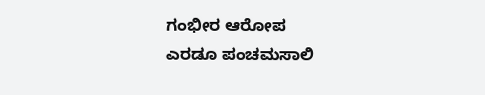ಗಂಭೀರ ಆರೋಪ
ಎರಡೂ ಪಂಚಮಸಾಲಿ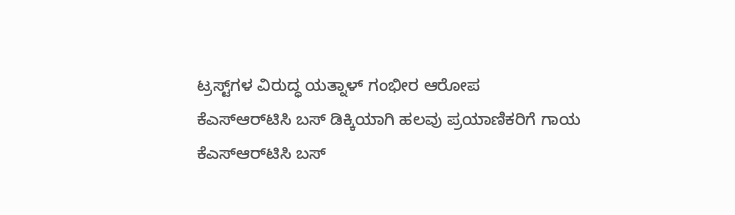ಟ್ರಸ್ಟ್‌ಗಳ ವಿರುದ್ಧ ಯತ್ನಾಳ್ ಗಂಭೀರ ಆರೋಪ
ಕೆಎಸ್‌ಆರ್‌ಟಿಸಿ ಬಸ್ ಡಿಕ್ಕಿಯಾಗಿ ಹಲವು ಪ್ರಯಾಣಿಕರಿಗೆ ಗಾಯ
ಕೆಎಸ್‌ಆರ್‌ಟಿಸಿ ಬಸ್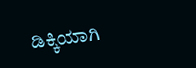ಡಿಕ್ಕಿಯಾಗಿ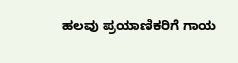ಹಲವು ಪ್ರಯಾಣಿಕರಿಗೆ ಗಾಯ